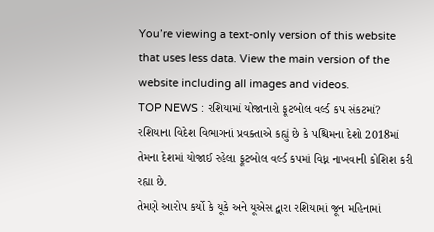You’re viewing a text-only version of this website that uses less data. View the main version of the website including all images and videos.
TOP NEWS : રશિયામાં યોજાનારો ફૂટબોલ વર્લ્ડ કપ સંકટમાં?
રશિયાના વિદેશ વિભાગનાં પ્રવક્તાએ કહ્યું છે કે પશ્ચિમના દેશો 2018માં તેમના દેશમાં યોજાઈ રહેલા ફૂટબોલ વર્લ્ડ કપમાં વિધ્ન નાખવાની કોશિશ કરી રહ્યા છે.
તેમણે આરોપ કર્યો કે યૂકે અને યૂએસ દ્વારા રશિયામાં જૂન મહિનામાં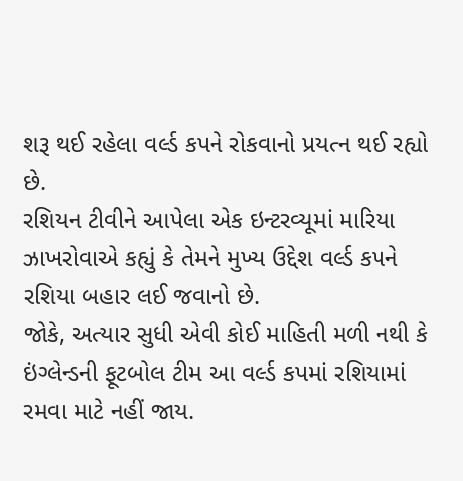શરૂ થઈ રહેલા વર્લ્ડ કપને રોકવાનો પ્રયત્ન થઈ રહ્યો છે.
રશિયન ટીવીને આપેલા એક ઇન્ટરવ્યૂમાં મારિયા ઝાખરોવાએ કહ્યું કે તેમને મુખ્ય ઉદ્દેશ વર્લ્ડ કપને રશિયા બહાર લઈ જવાનો છે.
જોકે, અત્યાર સુધી એવી કોઈ માહિતી મળી નથી કે ઇંગ્લેન્ડની ફૂટબોલ ટીમ આ વર્લ્ડ કપમાં રશિયામાં રમવા માટે નહીં જાય.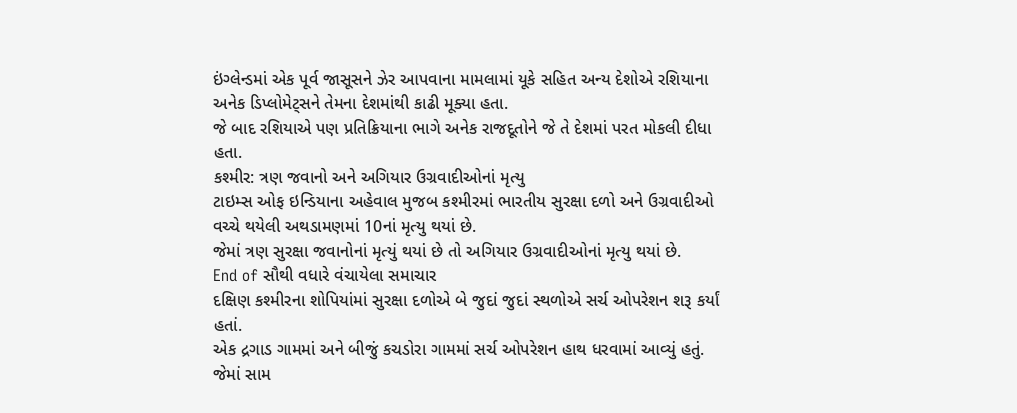ઇંગ્લેન્ડમાં એક પૂર્વ જાસૂસને ઝેર આપવાના મામલામાં યૂકે સહિત અન્ય દેશોએ રશિયાના અનેક ડિપ્લોમેટ્સને તેમના દેશમાંથી કાઢી મૂક્યા હતા.
જે બાદ રશિયાએ પણ પ્રતિક્રિયાના ભાગે અનેક રાજદૂતોને જે તે દેશમાં પરત મોકલી દીધા હતા.
કશ્મીર: ત્રણ જવાનો અને અગિયાર ઉગ્રવાદીઓનાં મૃત્યુ
ટાઇમ્સ ઓફ ઇન્ડિયાના અહેવાલ મુજબ કશ્મીરમાં ભારતીય સુરક્ષા દળો અને ઉગ્રવાદીઓ વચ્ચે થયેલી અથડામણમાં 10નાં મૃત્યુ થયાં છે.
જેમાં ત્રણ સુરક્ષા જવાનોનાં મૃત્યું થયાં છે તો અગિયાર ઉગ્રવાદીઓનાં મૃત્યુ થયાં છે.
End of સૌથી વધારે વંચાયેલા સમાચાર
દક્ષિણ કશ્મીરના શોપિયાંમાં સુરક્ષા દળોએ બે જુદાં જુદાં સ્થળોએ સર્ચ ઓપરેશન શરૂ કર્યાં હતાં.
એક દ્રગાડ ગામમાં અને બીજું કચડોરા ગામમાં સર્ચ ઓપરેશન હાથ ધરવામાં આવ્યું હતું.
જેમાં સામ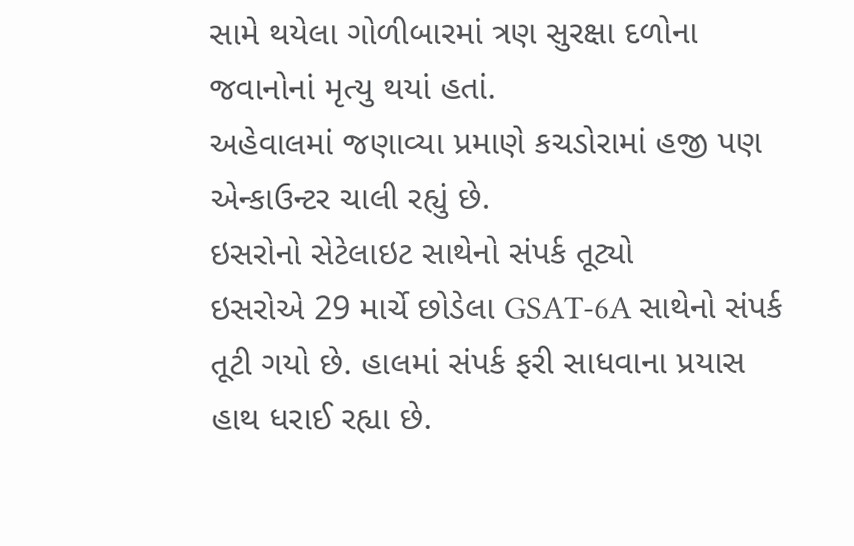સામે થયેલા ગોળીબારમાં ત્રણ સુરક્ષા દળોના જવાનોનાં મૃત્યુ થયાં હતાં.
અહેવાલમાં જણાવ્યા પ્રમાણે કચડોરામાં હજી પણ એન્કાઉન્ટર ચાલી રહ્યું છે.
ઇસરોનો સેટેલાઇટ સાથેનો સંપર્ક તૂટ્યો
ઇસરોએ 29 માર્ચે છોડેલા GSAT-6A સાથેનો સંપર્ક તૂટી ગયો છે. હાલમાં સંપર્ક ફરી સાધવાના પ્રયાસ હાથ ધરાઈ રહ્યા છે.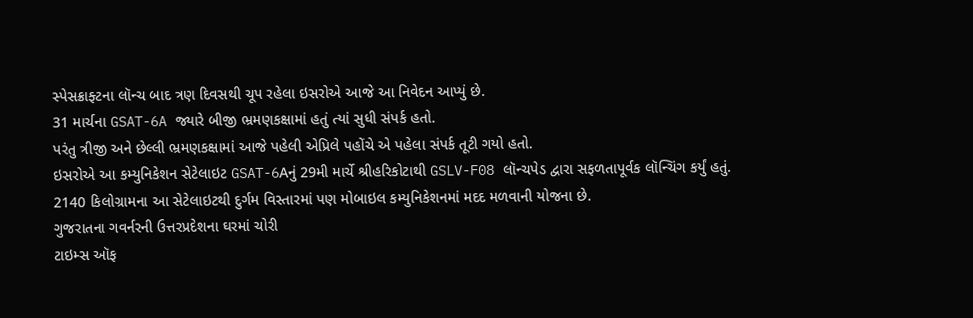સ્પેસક્રાફ્ટના લૉન્ચ બાદ ત્રણ દિવસથી ચૂપ રહેલા ઇસરોએ આજે આ નિવેદન આપ્યું છે.
31 માર્ચના GSAT-6A જ્યારે બીજી ભ્રમણકક્ષામાં હતું ત્યાં સુધી સંપર્ક હતો.
પરંતુ ત્રીજી અને છેલ્લી ભ્રમણકક્ષામાં આજે પહેલી એપ્રિલે પહોંચે એ પહેલા સંપર્ક તૂટી ગયો હતો.
ઇસરોએ આ કમ્યુનિકેશન સેટેલાઇટ GSAT-6Aનું 29મી માર્ચે શ્રીહરિકોટાથી GSLV-F08 લૉન્ચપેડ દ્વારા સફળતાપૂર્વક લૉન્ચિંગ કર્યું હતું.
2140 કિલોગ્રામના આ સેટેલાઇટથી દુર્ગમ વિસ્તારમાં પણ મોબાઇલ કમ્યુનિકેશનમાં મદદ મળવાની યોજના છે.
ગુજરાતના ગવર્નરની ઉત્તરપ્રદેશના ઘરમાં ચોરી
ટાઇમ્સ ઑફ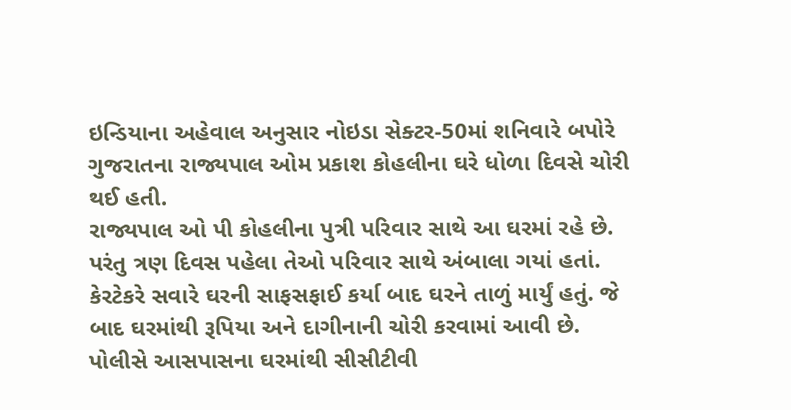ઇન્ડિયાના અહેવાલ અનુસાર નોઇડા સેક્ટર-50માં શનિવારે બપોરે ગુજરાતના રાજ્યપાલ ઓમ પ્રકાશ કોહલીના ઘરે ધોળા દિવસે ચોરી થઈ હતી.
રાજ્યપાલ ઓ પી કોહલીના પુત્રી પરિવાર સાથે આ ઘરમાં રહે છે. પરંતુ ત્રણ દિવસ પહેલા તેઓ પરિવાર સાથે અંબાલા ગયાં હતાં.
કેરટેકરે સવારે ઘરની સાફસફાઈ કર્યા બાદ ઘરને તાળું માર્યું હતું. જે બાદ ઘરમાંથી રૂપિયા અને દાગીનાની ચોરી કરવામાં આવી છે.
પોલીસે આસપાસના ઘરમાંથી સીસીટીવી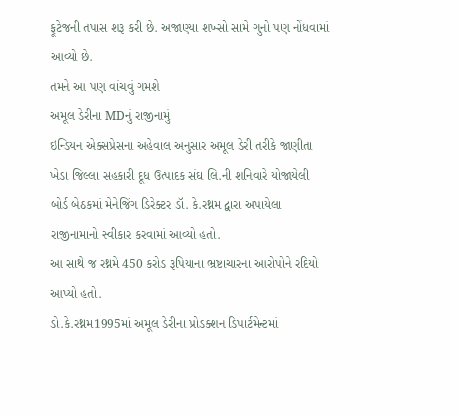ફૂટેજની તપાસ શરૂ કરી છે. અજાણ્યા શખ્સો સામે ગુનો પણ નોંધવામાં આવ્યો છે.
તમને આ પણ વાંચવું ગમશે
અમૂલ ડેરીના MDનું રાજીનામું
ઇન્ડિયન એક્સપ્રેસના અહેવાલ અનુસાર અમૂલ ડેરી તરીકે જાણીતા ખેડા જિલ્લા સહકારી દૂધ ઉત્પાદક સંઘ લિ.ની શનિવારે યોજાયેલી બોર્ડ બેઠકમાં મેનેજિંગ ડિરેક્ટર ડૉ. કે.રથ્નમ દ્વારા અપાયેલા રાજીનામાનો સ્વીકાર કરવામાં આવ્યો હતો.
આ સાથે જ રથ્નમે 450 કરોડ રૂપિયાના ભ્રષ્ટાચારના આરોપોને રદિયો આપ્યો હતો.
ડો.કે.રથ્નમ1995માં અમૂલ ડેરીના પ્રોડક્શન ડિપાર્ટમેન્ટમાં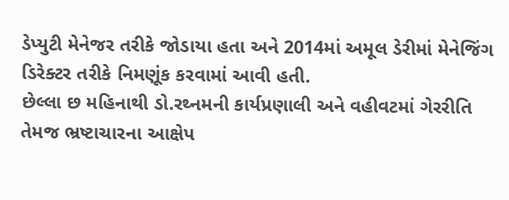ડેપ્યુટી મેનેજર તરીકે જોડાયા હતા અને 2014માં અમૂલ ડેરીમાં મેનેજિંગ ડિરેક્ટર તરીકે નિમણૂંક કરવામાં આવી હતી.
છેલ્લા છ મહિનાથી ડો.રથ્નમની કાર્યપ્રણાલી અને વહીવટમાં ગેરરીતિ તેમજ ભ્રષ્ટાચારના આક્ષેપ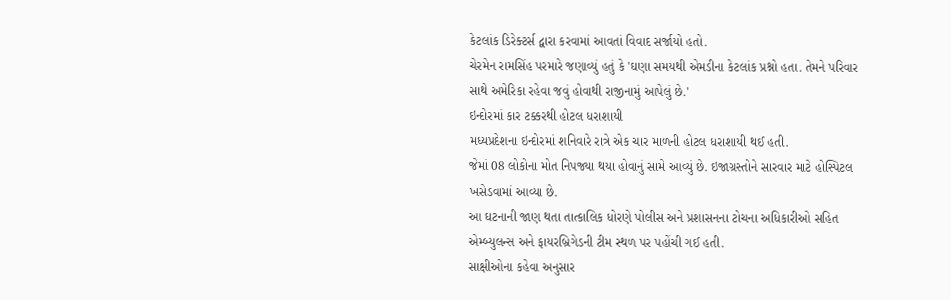કેટલાંક ડિરેક્ટર્સ દ્વારા કરવામાં આવતાં વિવાદ સર્જાયો હતો.
ચેરમેન રામસિંહ પરમારે જણાવ્યું હતું કે 'ઘણા સમયથી એમડીના કેટલાંક પ્રશ્નો હતા. તેમને પરિવાર સાથે અમેરિકા રહેવા જવું હોવાથી રાજીનામું આપેલું છે.'
ઇન્દોરમાં કાર ટક્કરથી હોટલ ધરાશાયી
મધ્યપ્રદેશના ઇન્દોરમાં શનિવારે રાત્રે એક ચાર માળની હોટલ ધરાશાયી થઈ હતી.
જેમાં 08 લોકોના મોત નિપજ્યા થયા હોવાનું સામે આવ્યું છે. ઇજાગ્રસ્તોને સારવાર માટે હોસ્પિટલ ખસેડવામાં આવ્યા છે.
આ ઘટનાની જાણ થતા તાત્કાલિક ધોરણે પોલીસ અને પ્રશાસનના ટોચના અધિકારીઓ સહિત એમ્બ્યુલન્સ અને ફાયરબ્રિગેડની ટીમ સ્થળ પર પહોંચી ગઈ હતી.
સાક્ષીઓના કહેવા અનુસાર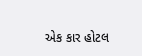એક કાર હોટલ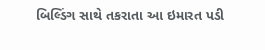બિલ્ડિંગ સાથે તકરાતા આ ઇમારત પડી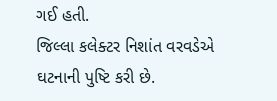ગઈ હતી.
જિલ્લા કલેક્ટર નિશાંત વરવડેએ ઘટનાની પુષ્ટિ કરી છે.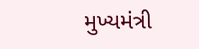મુખ્યમંત્રી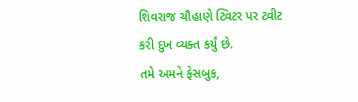શિવરાજ ચૌહાણે ટ્વિટર પર ટ્વીટ કરી દુખ વ્યક્ત કર્યું છે.
તમે અમને ફેસબુક,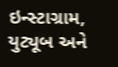ઇન્સ્ટાગ્રામ, યુટ્યૂબ અને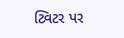ટ્વિટર પર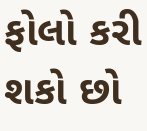ફોલો કરી શકો છો